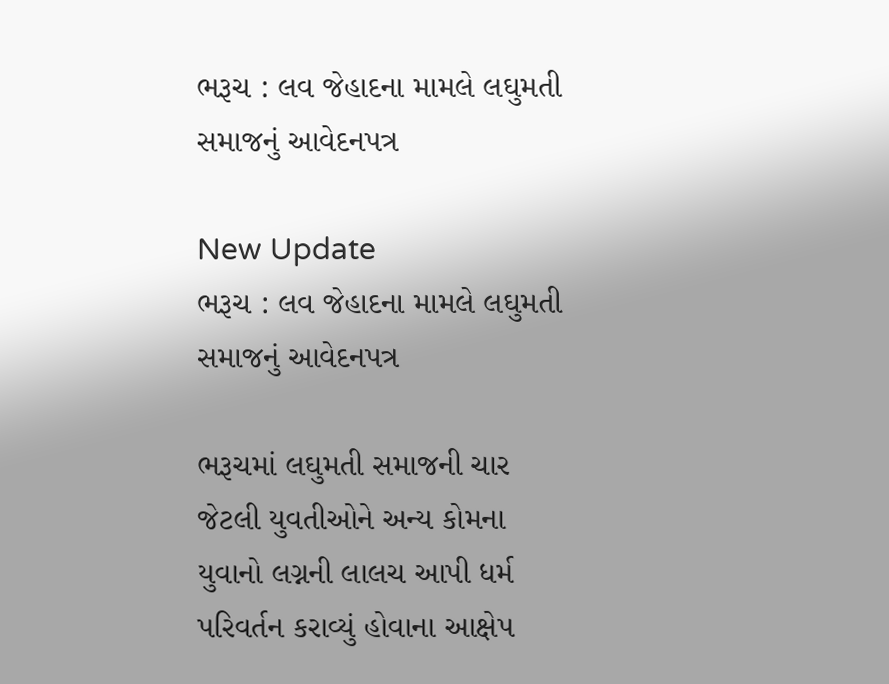ભરૂચ : લવ જેહાદના મામલે લઘુમતી સમાજનું આવેદનપત્ર

New Update
ભરૂચ : લવ જેહાદના મામલે લઘુમતી સમાજનું આવેદનપત્ર

ભરૂચમાં લઘુમતી સમાજની ચાર જેટલી યુવતીઓને અન્ય કોમના યુવાનો લગ્નની લાલચ આપી ધર્મ પરિવર્તન કરાવ્યું હોવાના આક્ષેપ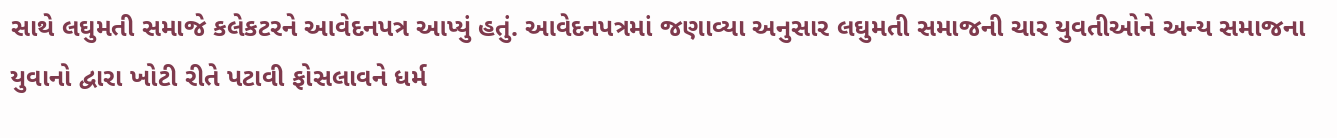સાથે લઘુમતી સમાજે કલેકટરને આવેદનપત્ર આપ્યું હતું. આવેદનપત્રમાં જણાવ્યા અનુસાર લઘુમતી સમાજની ચાર યુવતીઓને અન્ય સમાજના યુવાનો દ્વારા ખોટી રીતે પટાવી ફોસલાવને ધર્મ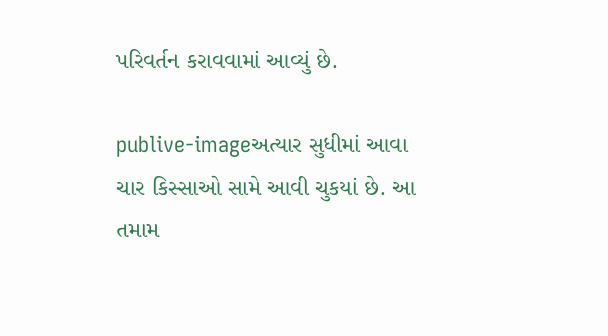પરિવર્તન કરાવવામાં આવ્યું છે.

publive-imageઅત્યાર સુધીમાં આવા ચાર કિસ્સાઓ સામે આવી ચુકયાં છે. આ તમામ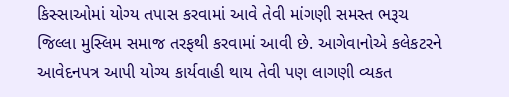કિસ્સાઓમાં યોગ્ય તપાસ કરવામાં આવે તેવી માંગણી સમસ્ત ભરૂચ જિલ્લા મુસ્લિમ સમાજ તરફથી કરવામાં આવી છે. આગેવાનોએ કલેકટરને આવેદનપત્ર આપી યોગ્ય કાર્યવાહી થાય તેવી પણ લાગણી વ્યકત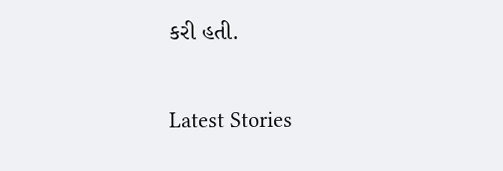કરી હતી.

Latest Stories